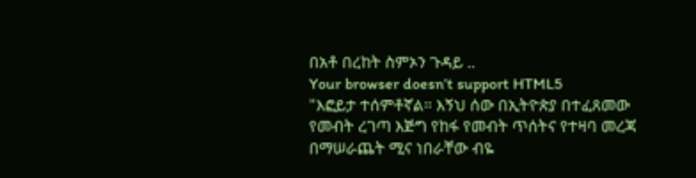በአቶ በረከት ስምኦን ጉዳይ ..
Your browser doesn’t support HTML5
"እፎይታ ተሰምቶኛል። እኝህ ሰው በኢትዮጵያ በተፈጸመው የመብት ረገጣ እጅግ የከፋ የመብት ጥሰትና የተዛባ መረጃ በማሠራጨት ሚና ነበራቸው ብዬ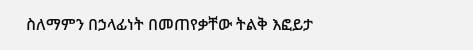ስለማምን በኃላፊነት በመጠየቃቸው ትልቅ እፎይታ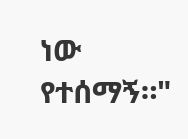ነው የተሰማኝ።"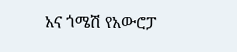አና ጎሜሽ የአውሮፓ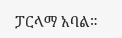ፓርላማ አባል።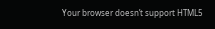Your browser doesn’t support HTML5